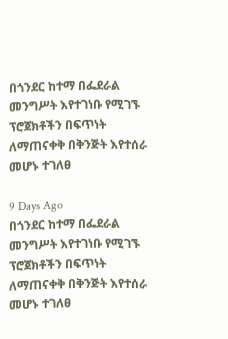በጎንደር ከተማ በፌደራል መንግሥት እየተገነቡ የሚገኙ ፕሮጀክቶችን በፍጥነት ለማጠናቀቅ በቅንጅት እየተሰራ መሆኑ ተገለፀ

9 Days Ago
በጎንደር ከተማ በፌደራል መንግሥት እየተገነቡ የሚገኙ ፕሮጀክቶችን በፍጥነት ለማጠናቀቅ በቅንጅት እየተሰራ መሆኑ ተገለፀ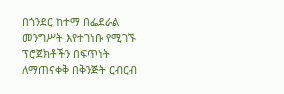በጎንደር ከተማ በፌደራል መንግሥት እየተገነቡ የሚገኙ ፕሮጀክቶችን በፍጥነት ለማጠናቀቅ በቅንጅት ርብርብ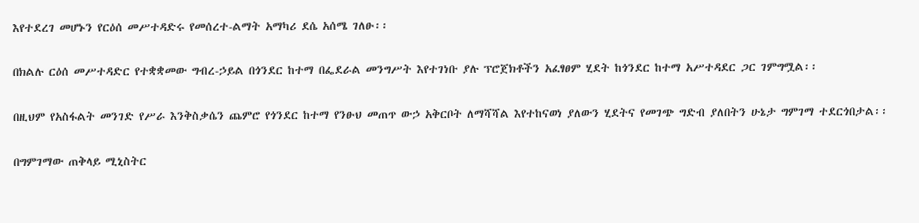እየተደረገ መሆኑን የርዕሰ መሥተዳድሩ የመሰረተ-ልማት አማካሪ ደሴ አሰሜ ገለፁ፡፡

በክልሉ ርዕሰ መሥተዳድር የተቋቋመው ግብረ-ኃይል በጎንደር ከተማ በፌደራል መንግሥት እየተገነቡ ያሉ ፕሮጀክቶችን አፈፃፀም ሂደት ከጎንደር ከተማ አሥተዳደር ጋር ገምግሟል፡፡

በዚህም የአስፋልት መንገድ የሥራ እንቅስቃሴን ጨምሮ የጎንደር ከተማ የንፁህ መጠጥ ውኃ አቅርቦት ለማሻሻል እየተከናወነ ያለውን ሂደትና የመገጭ ግድብ ያለበትን ሁኔታ ግምገማ ተደርጎበታል፡፡

በግምገማው ጠቅላይ ሚኒስትር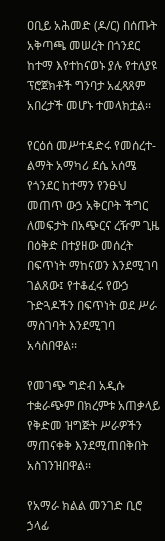ዐቢይ አሕመድ (ዶ/ር) በሰጡት አቅጣጫ መሠረት በጎንደር ከተማ እየተከናወኑ ያሉ የተለያዩ ፕሮጀክቶች ግንባታ አፈጻጸም አበረታች መሆኑ ተመላክቷል፡፡

የርዕሰ መሥተዳድሩ የመሰረተ-ልማት አማካሪ ደሴ አሰሜ የጎንደር ከተማን የንፁህ መጠጥ ውኃ አቅርቦት ችግር ለመፍታት በአጭርና ረዥም ጊዜ በዕቅድ በተያዘው መሰረት በፍጥነት ማከናወን እንደሚገባ ገልጸው፤ የተቆፈሩ የውኃ ጉድጓዶችን በፍጥነት ወደ ሥራ ማስገባት እንደሚገባ አሳስበዋል፡፡

የመገጭ ግድብ አዲሱ ተቋራጭም በክረምቱ አጠቃላይ የቅድመ ዝግጅት ሥራዎችን ማጠናቀቅ እንደሚጠበቅበት አስገንዝበዋል፡፡

የአማራ ክልል መንገድ ቢሮ ኃላፊ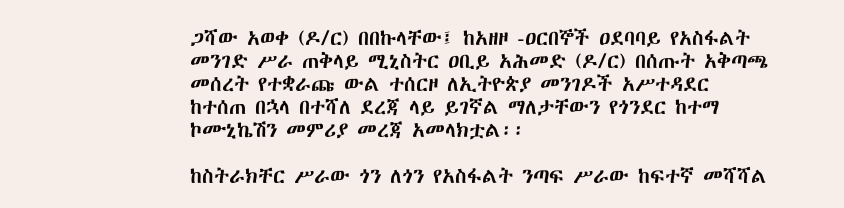ጋሻው አወቀ (ዶ/ር) በበኩላቸው፤ ከአዘዞ -ዐርበኞች ዐደባባይ የአስፋልት መንገድ ሥራ ጠቅላይ ሚኒስትር ዐቢይ አሕመድ (ዶ/ር) በሰጡት አቅጣጫ መሰረት የተቋራጩ ውል ተሰርዞ ለኢትዮጵያ መንገዶች አሥተዳደር ከተሰጠ በኋላ በተሻለ ደረጃ ላይ ይገኛል ማለታቸውን የጎንደር ከተማ ኮሙኒኬሽን መምሪያ መረጃ አመላክቷል፡፡

ከስትራክቸር ሥራው ጎን ለጎን የአስፋልት ንጣፍ ሥራው ከፍተኛ መሻሻል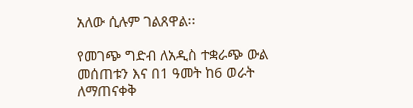አለው ሲሉም ገልጸዋል፡፡

የመገጭ ግድብ ለአዲስ ተቋራጭ ውል መሰጠቱን እና በ1 ዓመት ከ6 ወራት ለማጠናቀቅ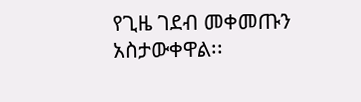የጊዜ ገደብ መቀመጡን አስታውቀዋል፡፡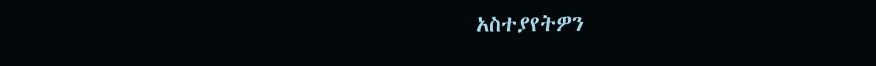አስተያየትዎን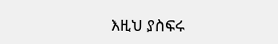እዚህ ያስፍሩ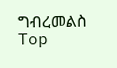ግብረመልስ
Top